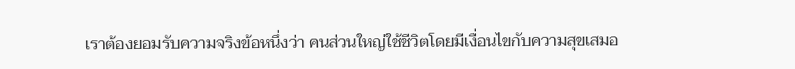เราต้องยอมรับความจริงข้อหนึ่งว่า คนส่วนใหญ่ใช้ชีวิตโดยมีเงื่อนไขกับความสุขเสมอ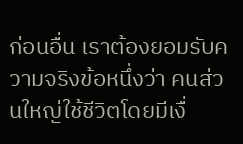ก่อนอื่น เราต้องยอมรับความจริงข้อหนึ่งว่า คนส่วนใหญ่ใช้ชีวิตโดยมีเงื่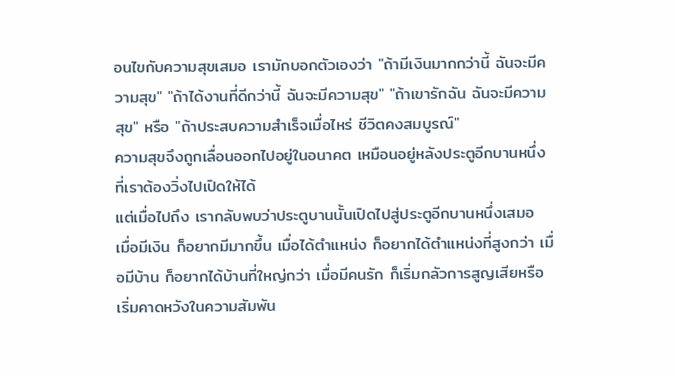อนไขกับความสุขเสมอ เรามักบอกตัวเองว่า "ถ้ามีเงินมากกว่านี้ ฉันจะมีความสุข" "ถ้าได้งานที่ดีกว่านี้ ฉันจะมีความสุข" "ถ้าเขารักฉัน ฉันจะมีความสุข" หรือ "ถ้าประสบความสำเร็จเมื่อไหร่ ชีวิตคงสมบูรณ์"
ความสุขจึงถูกเลื่อนออกไปอยู่ในอนาคต เหมือนอยู่หลังประตูอีกบานหนึ่งที่เราต้องวิ่งไปเปิดให้ได้
แต่เมื่อไปถึง เรากลับพบว่าประตูบานนั้นเปิดไปสู่ประตูอีกบานหนึ่งเสมอ
เมื่อมีเงิน ก็อยากมีมากขึ้น เมื่อได้ตำแหน่ง ก็อยากได้ตำแหน่งที่สูงกว่า เมื่อมีบ้าน ก็อยากได้บ้านที่ใหญ่กว่า เมื่อมีคนรัก ก็เริ่มกลัวการสูญเสียหรือเริ่มคาดหวังในความสัมพัน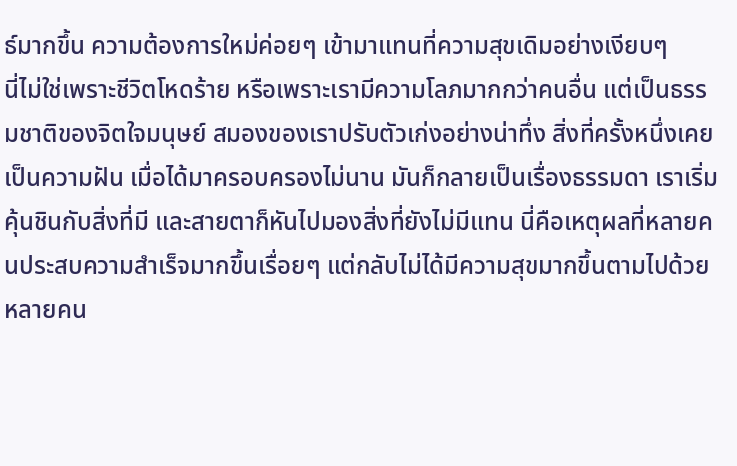ธ์มากขึ้น ความต้องการใหม่ค่อยๆ เข้ามาแทนที่ความสุขเดิมอย่างเงียบๆ
นี่ไม่ใช่เพราะชีวิตโหดร้าย หรือเพราะเรามีความโลภมากกว่าคนอื่น แต่เป็นธรรมชาติของจิตใจมนุษย์ สมองของเราปรับตัวเก่งอย่างน่าทึ่ง สิ่งที่ครั้งหนึ่งเคยเป็นความฝัน เมื่อได้มาครอบครองไม่นาน มันก็กลายเป็นเรื่องธรรมดา เราเริ่มคุ้นชินกับสิ่งที่มี และสายตาก็หันไปมองสิ่งที่ยังไม่มีแทน นี่คือเหตุผลที่หลายคนประสบความสำเร็จมากขึ้นเรื่อยๆ แต่กลับไม่ได้มีความสุขมากขึ้นตามไปด้วย
หลายคน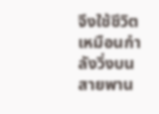จึงใช้ชีวิตเหมือนกำลังวิ่งบนสายพาน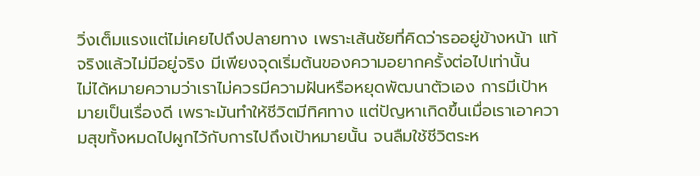วิ่งเต็มแรงแต่ไม่เคยไปถึงปลายทาง เพราะเส้นชัยที่คิดว่ารออยู่ข้างหน้า แท้จริงแล้วไม่มีอยู่จริง มีเพียงจุดเริ่มต้นของความอยากครั้งต่อไปเท่านั้น
ไม่ได้หมายความว่าเราไม่ควรมีความฝันหรือหยุดพัฒนาตัวเอง การมีเป้าหมายเป็นเรื่องดี เพราะมันทำให้ชีวิตมีทิศทาง แต่ปัญหาเกิดขึ้นเมื่อเราเอาความสุขทั้งหมดไปผูกไว้กับการไปถึงเป้าหมายนั้น จนลืมใช้ชีวิตระห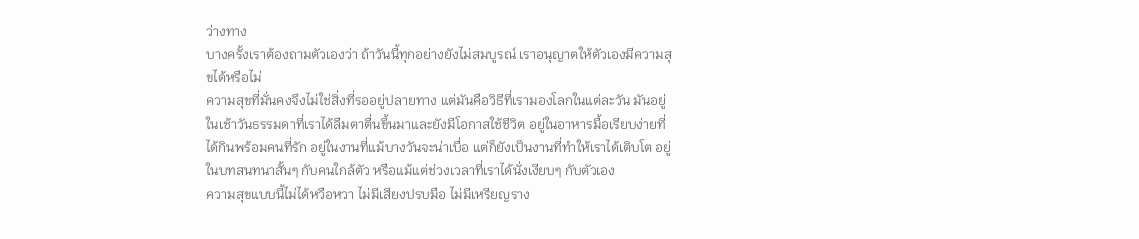ว่างทาง
บางครั้งเราต้องถามตัวเองว่า ถ้าวันนี้ทุกอย่างยังไม่สมบูรณ์ เราอนุญาตให้ตัวเองมีความสุขได้หรือไม่
ความสุขที่มั่นคงจึงไม่ใช่สิ่งที่รออยู่ปลายทาง แต่มันคือวิธีที่เรามองโลกในแต่ละวัน มันอยู่ในเช้าวันธรรมดาที่เราได้ลืมตาตื่นขึ้นมาและยังมีโอกาสใช้ชีวิต อยู่ในอาหารมื้อเรียบง่ายที่ได้กินพร้อมคนที่รัก อยู่ในงานที่แม้บางวันจะน่าเบื่อ แต่ก็ยังเป็นงานที่ทำให้เราได้เติบโต อยู่ในบทสนทนาสั้นๆ กับคนใกล้ตัว หรือแม้แต่ช่วงเวลาที่เราได้นั่งเงียบๆ กับตัวเอง
ความสุขแบบนี้ไม่ได้หวือหวา ไม่มีเสียงปรบมือ ไม่มีเหรียญราง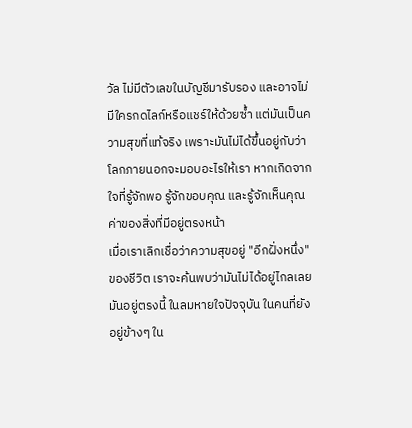วัล ไม่มีตัวเลขในบัญชีมารับรอง และอาจไม่มีใครกดไลก์หรือแชร์ให้ด้วยซ้ำ แต่มันเป็นความสุขที่แท้จริง เพราะมันไม่ได้ขึ้นอยู่กับว่าโลกภายนอกจะมอบอะไรให้เรา หากเกิดจากใจที่รู้จักพอ รู้จักขอบคุณ และรู้จักเห็นคุณค่าของสิ่งที่มีอยู่ตรงหน้า
เมื่อเราเลิกเชื่อว่าความสุขอยู่ "อีกฝั่งหนึ่ง" ของชีวิต เราจะค้นพบว่ามันไม่ได้อยู่ไกลเลย มันอยู่ตรงนี้ ในลมหายใจปัจจุบัน ในคนที่ยังอยู่ข้างๆ ใน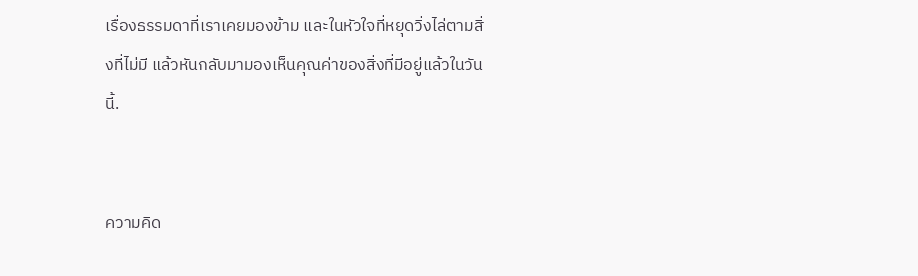เรื่องธรรมดาที่เราเคยมองข้าม และในหัวใจที่หยุดวิ่งไล่ตามสิ่งที่ไม่มี แล้วหันกลับมามองเห็นคุณค่าของสิ่งที่มีอยู่แล้วในวันนี้.


ความคิด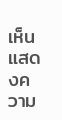เห็น
แสดงความ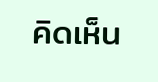คิดเห็น